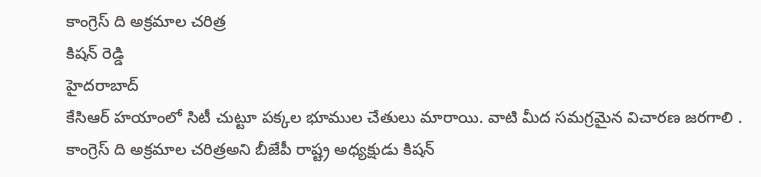కాంగ్రెస్ ది అక్రమాల చరిత్ర
కిషన్ రెడ్డి
హైదరాబాద్
కేసిఆర్ హయాంలో సిటీ చుట్టూ పక్కల భూముల చేతులు మారాయి. వాటి మీద సమగ్రమైన విచారణ జరగాలి . కాంగ్రెస్ ది అక్రమాల చరిత్రఅని బీజేపీ రాష్ట్ర అధ్యక్షుడు కిషన్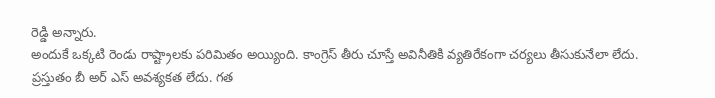రెడ్డి అన్నారు.
అందుకే ఒక్కటి రెండు రాష్ట్రాలకు పరిమితం అయ్యింది. కాంగ్రెస్ తీరు చూస్తే అవినీతికి వ్యతిరేకంగా చర్యలు తీసుకునేలా లేదు. ప్రస్తుతం బీ అర్ ఎస్ అవశ్యకత లేదు. గత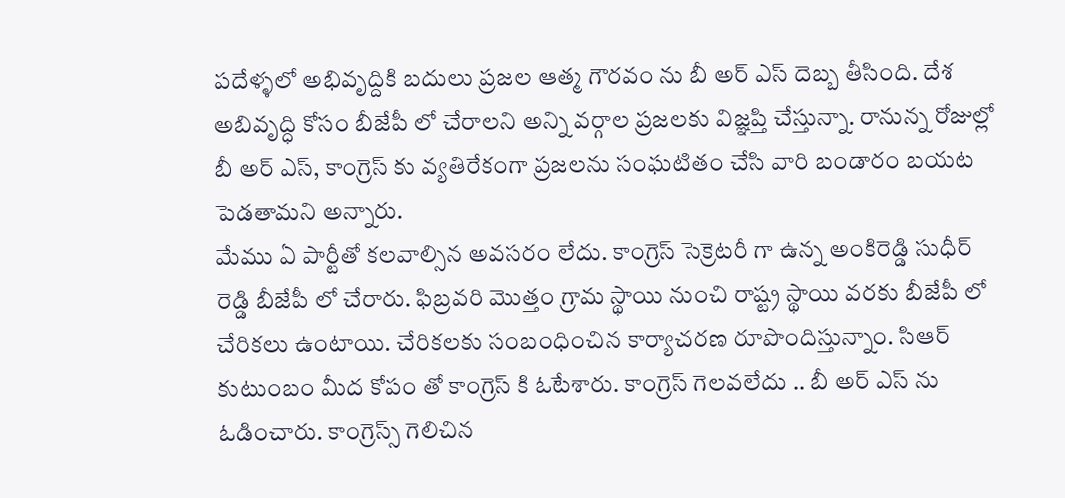పదేళ్ళలో అభివృద్దికి బదులు ప్రజల ఆత్మ గౌరవం ను బీ అర్ ఎస్ దెబ్బ తీసింది. దేశ అబివృద్ధి కోసం బీజేపీ లో చేరాలని అన్ని వర్గాల ప్రజలకు విజ్ఞప్తి చేస్తున్నా. రానున్న రోజుల్లో బీ అర్ ఎస్, కాంగ్రెస్ కు వ్యతిరేకంగా ప్రజలను సంఘటితం చేసి వారి బండారం బయట పెడతామని అన్నారు.
మేము ఏ పార్టీతో కలవాల్సిన అవసరం లేదు. కాంగ్రెస్ సెక్రెటరీ గా ఉన్న అంకిరెడ్డి సుధీర్ రెడ్డి బీజేపీ లో చేరారు. ఫిబ్రవరి మొత్తం గ్రామ స్థాయి నుంచి రాష్ట్ర స్థాయి వరకు బీజేపీ లో చేరికలు ఉంటాయి. చేరికలకు సంబంధించిన కార్యాచరణ రూపొందిస్తున్నాం. సిఆర్ కుటుంబం మీద కోపం తో కాంగ్రెస్ కి ఓటేశారు. కాంగ్రెస్ గెలవలేదు .. బీ అర్ ఎస్ ను ఓడించారు. కాంగ్రెస్స్ గెలిచిన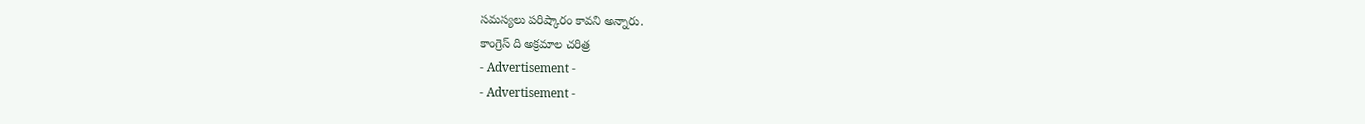సమస్యలు పరిష్కారం కావని అన్నారు.
కాంగ్రెస్ ది అక్రమాల చరిత్ర
- Advertisement -
- Advertisement -